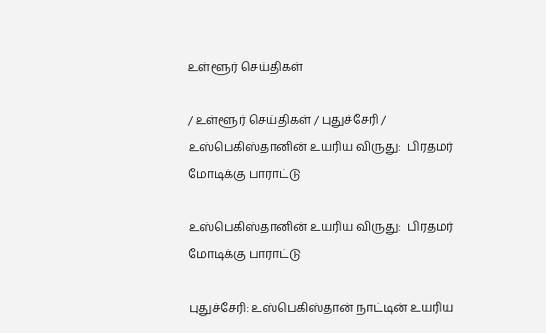உள்ளூர் செய்திகள்

/ உள்ளூர் செய்திகள் / புதுச்சேரி / உஸ்பெகிஸ்தானின் உயரிய விருது:  பிரதமர் மோடிக்கு பாராட்டு

உஸ்பெகிஸ்தானின் உயரிய விருது:  பிரதமர் மோடிக்கு பாராட்டு

புதுச்சேரி: உஸ்பெகிஸ்தான் நாட்டின் உயரிய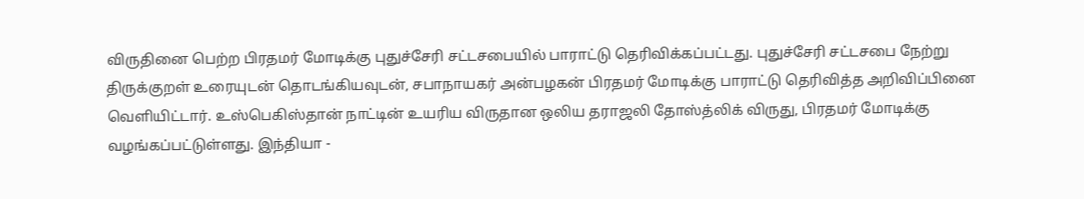விருதினை பெற்ற பிரதமர் மோடிக்கு புதுச்சேரி சட்டசபையில் பாராட்டு தெரிவிக்கப்பட்டது. புதுச்சேரி சட்டசபை நேற்று திருக்குறள் உரையுடன் தொடங்கியவுடன், சபாநாயகர் அன்பழகன் பிரதமர் மோடிக்கு பாராட்டு தெரிவித்த அறிவிப்பினை வெளியிட்டார். உஸ்பெகிஸ்தான் நாட்டின் உயரிய விருதான ஒலிய தராஜலி தோஸ்த்லிக் விருது, பிரதமர் மோடிக்கு வழங்கப்பட்டுள்ளது. இந்தியா -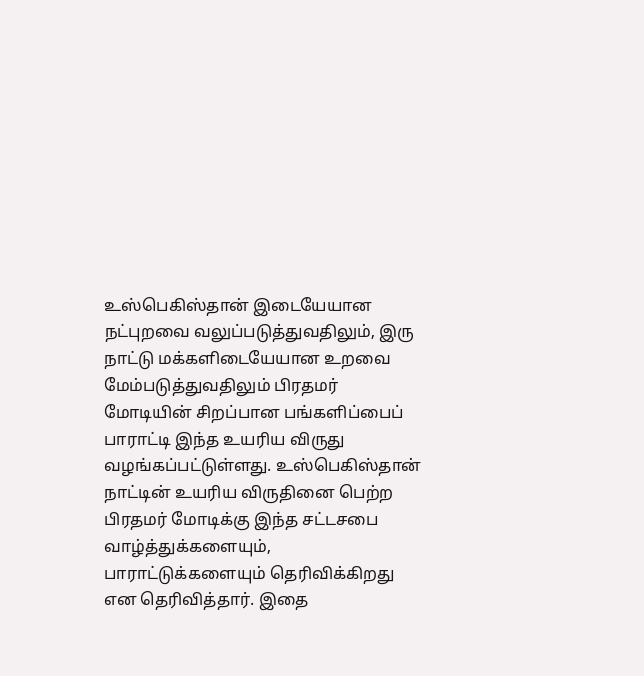உஸ்பெகிஸ்தான் இடையேயான நட்புறவை வலுப்படுத்துவதிலும், இரு நாட்டு மக்களிடையேயான உறவை மேம்படுத்துவதிலும் பிரதமர் மோடியின் சிறப்பான பங்களிப்பைப் பாராட்டி இந்த உயரிய விருது வழங்கப்பட்டுள்ளது. உஸ்பெகிஸ்தான் நாட்டின் உயரிய விருதினை பெற்ற பிரதமர் மோடிக்கு இந்த சட்டசபை வாழ்த்துக்களையும், பாராட்டுக்களையும் தெரிவிக்கிறது என தெரிவித்தார். இதை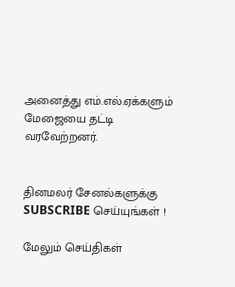அனைத்து எம்.எல்.ஏக்களும் மேஜையை தட்டி வரவேற்றனர்.


தினமலர் சேனல்களுக்கு SUBSCRIBE செய்யுங்கள் !

மேலும் செய்திகள்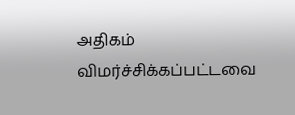அதிகம் விமர்ச்சிக்கப்பட்டவை